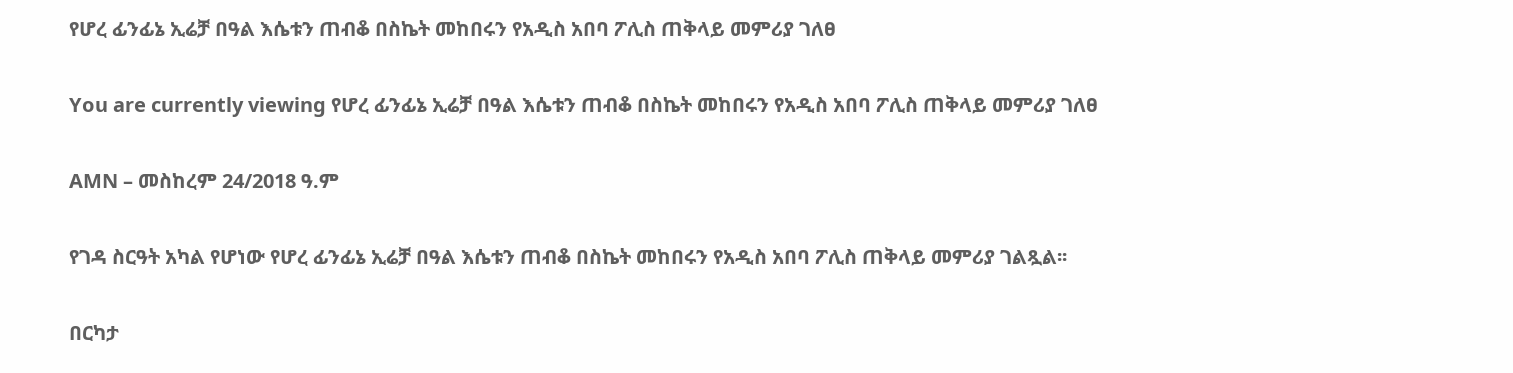የሆረ ፊንፊኔ ኢሬቻ በዓል እሴቱን ጠብቆ በስኬት መከበሩን የአዲስ አበባ ፖሊስ ጠቅላይ መምሪያ ገለፀ

You are currently viewing የሆረ ፊንፊኔ ኢሬቻ በዓል እሴቱን ጠብቆ በስኬት መከበሩን የአዲስ አበባ ፖሊስ ጠቅላይ መምሪያ ገለፀ

AMN – መስከረም 24/2018 ዓ.ም

የገዳ ስርዓት አካል የሆነው የሆረ ፊንፊኔ ኢሬቻ በዓል እሴቱን ጠብቆ በስኬት መከበሩን የአዲስ አበባ ፖሊስ ጠቅላይ መምሪያ ገልጿል፡፡

በርካታ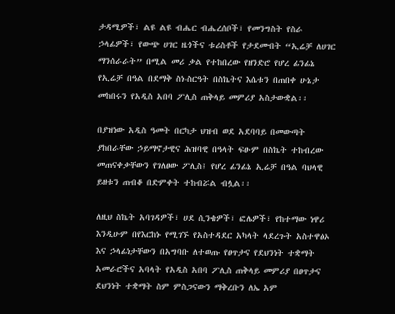ታዳሚዎች፣ ልዩ ልዩ ብሔር ብሔረሰቦች፣ የመንግስት የስራ ኃላፊዎች፣ የውጭ ሀገር ዜጎችና ቱሪስቶች የታደሙበት “ኢሬቻ ለሀገር ማንሰራራት” በሚል መሪ ቃል የተከበረው የዘንድሮ የሆረ ፊንፊኔ የኢሬቻ በዓል በደማቅ ስነ-ስርዓት በስኬትና እሴቱን በጠበቀ ሁኔታ መከበሩን የአዲስ አበባ ፖሊስ ጠቅላይ መምሪያ አስታውቋል፡፡

በያዝነው አዲስ ዓመት በርካታ ህዝብ ወደ አደባባይ በመውጣት ያከበራቸው ኃይማኖታዊና ሕዝባዊ በዓላት ፍፁም በስኬት ተከብረው መጠናቀቃቸውን የገለፀው ፖሊስ፤ የሆረ ፊንፊኔ ኢሬቻ በዓል ባህላዊ ይዘቱን ጠብቆ በድምቀት ተከብሯል ብሏል፡፡

ለዚህ ስኬት አባገዳዎች፣ ሀደ ሲንቄዎች፣ ፎሌዎች፣ የከተማው ነዋሪ እንዲሁም በየእርከኑ የሚገኙ የአስተዳደር አካላት ላደረጉት አስተዋፅኦ እና ኃላፊነታቸውን በአግባቡ ለተወጡ የፀጥታና የደህንነት ተቋማት አመራሮችና አባላት የአዲስ አበባ ፖሊስ ጠቅላይ መምሪያ በፀጥታና ደህንነት ተቋማት ስም ምስጋናውን ማቅረቡን ለኤ አም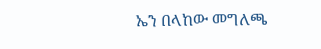ኤን በላከው መግለጫ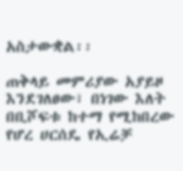አስታውቋል፡፡

ጠቅላይ መምሪያው አያይዞ እንደገለፀው፣ በነገው እለት በቢሾፍቱ ከተማ የሚከበረው የሆረ ሀርሰዴ የኢሬቻ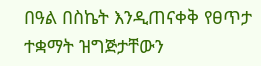በዓል በስኬት እንዲጠናቀቅ የፀጥታ ተቋማት ዝግጅታቸውን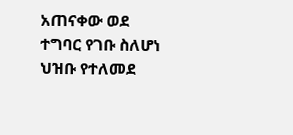አጠናቀው ወደ ተግባር የገቡ ስለሆነ ህዝቡ የተለመደ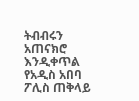ትብብሩን አጠናክሮ እንዲቀጥል የአዲስ አበባ ፖሊስ ጠቅላይ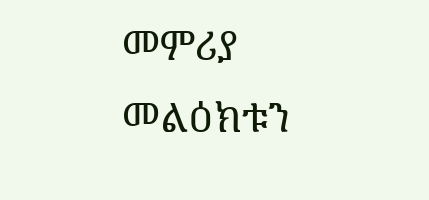መምሪያ መልዕክቱን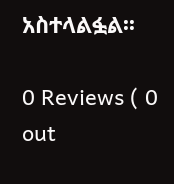አስተላልፏል፡፡

0 Reviews ( 0 out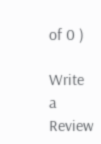of 0 )

Write a Review